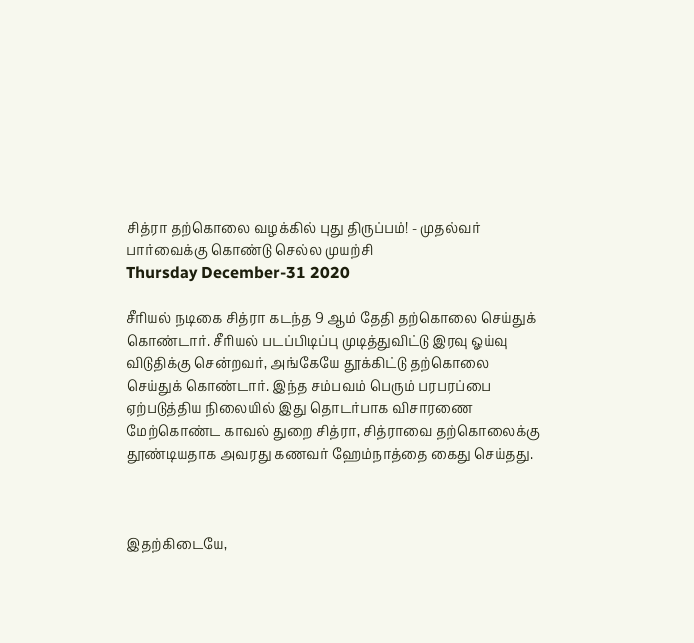சித்ரா தற்கொலை வழக்கில் புது திருப்பம்! - முதல்வர் பார்வைக்கு கொண்டு செல்ல முயற்சி
Thursday December-31 2020

சீரியல் நடிகை சித்ரா கடந்த 9 ஆம் தேதி தற்கொலை செய்துக் கொண்டார். சீரியல் படப்பிடிப்பு முடித்துவிட்டு இரவு ஓய்வு விடுதிக்கு சென்றவர், அங்கேயே தூக்கிட்டு தற்கொலை செய்துக் கொண்டார். இந்த சம்பவம் பெரும் பரபரப்பை ஏற்படுத்திய நிலையில் இது தொடர்பாக விசாரணை மேற்கொண்ட காவல் துறை சித்ரா, சித்ராவை தற்கொலைக்கு தூண்டியதாக அவரது கணவர் ஹேம்நாத்தை கைது செய்தது.



இதற்கிடையே,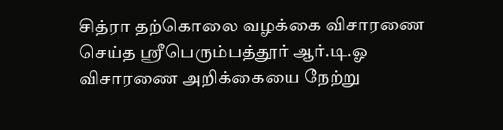சித்ரா தற்கொலை வழக்கை விசாரணை செய்த ஸ்ரீபெரும்பத்தூர் ஆர்.டி.ஓ விசாரணை அறிக்கையை நேற்று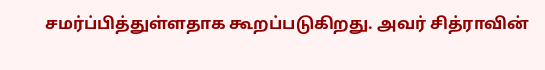சமர்ப்பித்துள்ளதாக கூறப்படுகிறது. அவர் சித்ராவின்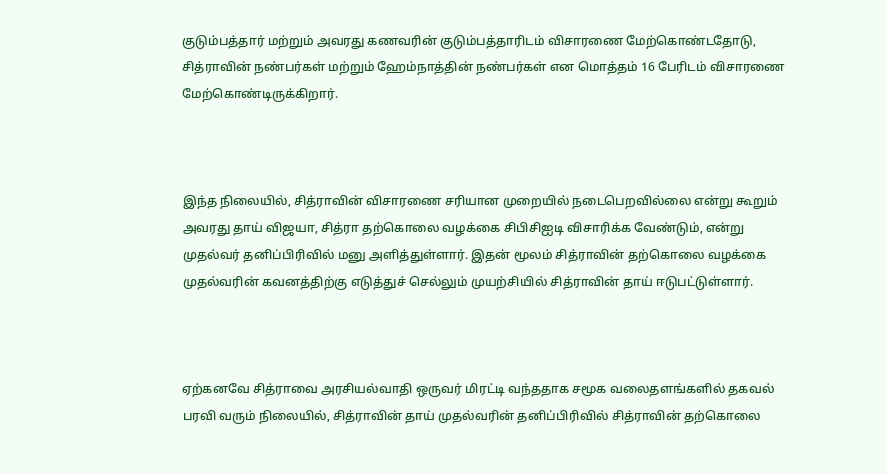குடும்பத்தார் மற்றும் அவரது கணவரின் குடும்பத்தாரிடம் விசாரணை மேற்கொண்டதோடு, சித்ராவின் நண்பர்கள் மற்றும் ஹேம்நாத்தின் நண்பர்கள் என மொத்தம் 16 பேரிடம் விசாரணை மேற்கொண்டிருக்கிறார்.



இந்த நிலையில், சித்ராவின் விசாரணை சரியான முறையில் நடைபெறவில்லை என்று கூறும் அவரது தாய் விஜயா, சித்ரா தற்கொலை வழக்கை சிபிசிஐடி விசாரிக்க வேண்டும், என்று முதல்வர் தனிப்பிரிவில் மனு அளித்துள்ளார். இதன் மூலம் சித்ராவின் தற்கொலை வழக்கை முதல்வரின் கவனத்திற்கு எடுத்துச் செல்லும் முயற்சியில் சித்ராவின் தாய் ஈடுபட்டுள்ளார்.



ஏற்கனவே சித்ராவை அரசியல்வாதி ஒருவர் மிரட்டி வந்ததாக சமூக வலைதளங்களில் தகவல் பரவி வரும் நிலையில், சித்ராவின் தாய் முதல்வரின் தனிப்பிரிவில் சித்ராவின் தற்கொலை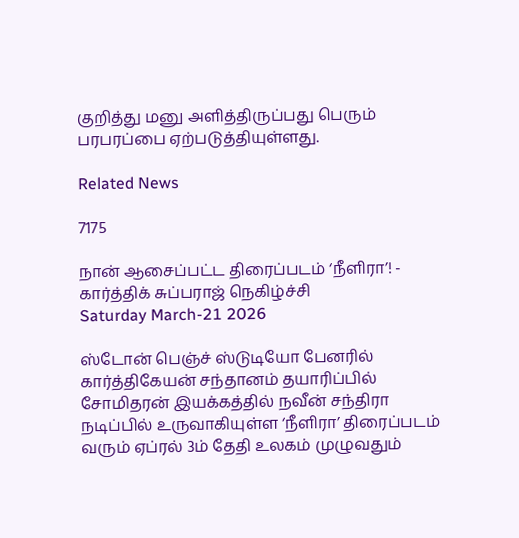குறித்து மனு அளித்திருப்பது பெரும் பரபரப்பை ஏற்படுத்தியுள்ளது.

Related News

7175

நான் ஆசைப்பட்ட திரைப்படம் ‘நீளிரா’! - கார்த்திக் சுப்பராஜ் நெகிழ்ச்சி
Saturday March-21 2026

ஸ்டோன் பெஞ்ச் ஸ்டுடியோ பேனரில் கார்த்திகேயன் சந்தானம் தயாரிப்பில் சோமிதரன் இயக்கத்தில் நவீன் சந்திரா நடிப்பில் உருவாகியுள்ள ‘நீளிரா’ திரைப்படம் வரும் ஏப்ரல் 3ம் தேதி உலகம் முழுவதும்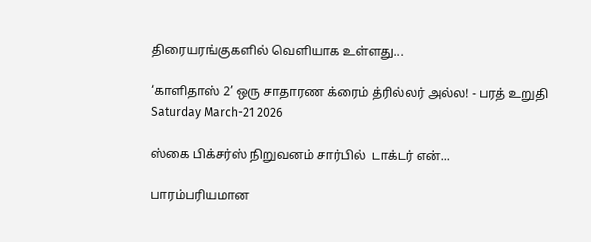திரையரங்குகளில் வெளியாக உள்ளது...

‘காளிதாஸ் 2’ ஒரு சாதாரண க்ரைம் த்ரில்லர் அல்ல! - பரத் உறுதி
Saturday March-21 2026

ஸ்கை பிக்சர்ஸ் நிறுவனம் சார்பில்  டாக்டர் என்...

பாரம்பரியமான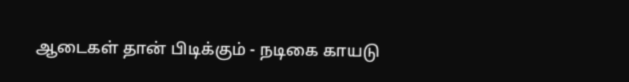ஆடைகள் தான் பிடிக்கும் - நடிகை காயடு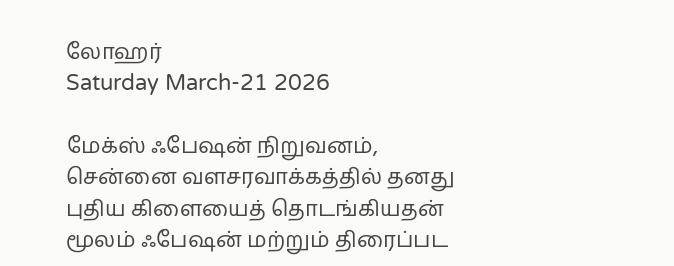லோஹர்
Saturday March-21 2026

மேக்ஸ் ஃபேஷன் நிறுவனம், சென்னை வளசரவாக்கத்தில் தனது புதிய கிளையைத் தொடங்கியதன் மூலம் ஃபேஷன் மற்றும் திரைப்பட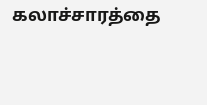கலாச்சாரத்தை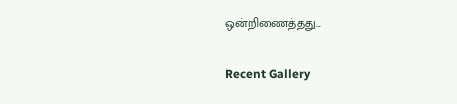ஒன்றிணைத்தது...

Recent Gallery